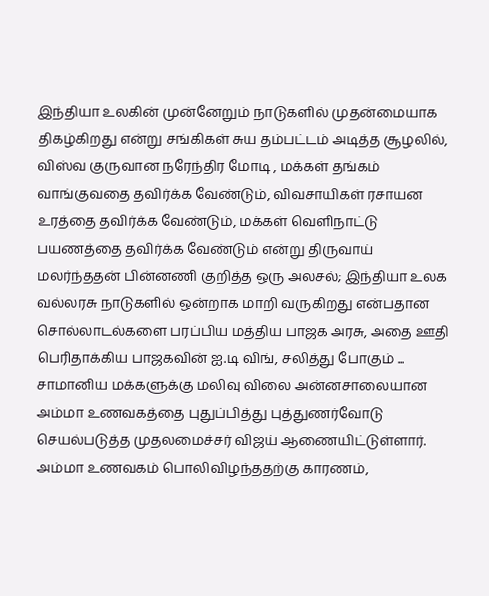இந்தியா உலகின் முன்னேறும் நாடுகளில் முதன்மையாக திகழ்கிறது என்று சங்கிகள் சுய தம்பட்டம் அடித்த சூழலில், விஸ்வ குருவான நரேந்திர மோடி , மக்கள் தங்கம் வாங்குவதை தவிர்க்க வேண்டும், விவசாயிகள் ரசாயன உரத்தை தவிர்க்க வேண்டும், மக்கள் வெளிநாட்டு பயணத்தை தவிர்க்க வேண்டும் என்று திருவாய் மலர்ந்ததன் பின்னணி குறித்த ஒரு அலசல்; இந்தியா உலக வல்லரசு நாடுகளில் ஒன்றாக மாறி வருகிறது என்பதான சொல்லாடல்களை பரப்பிய மத்திய பாஜக அரசு, அதை ஊதி பெரிதாக்கிய பாஜகவின் ஐ.டி விங், சலித்து போகும் ...
சாமானிய மக்களுக்கு மலிவு விலை அன்னசாலையான அம்மா உணவகத்தை புதுப்பித்து புத்துணர்வோடு செயல்படுத்த முதலமைச்சர் விஜய் ஆணையிட்டுள்ளார். அம்மா உணவகம் பொலிவிழந்ததற்கு காரணம்,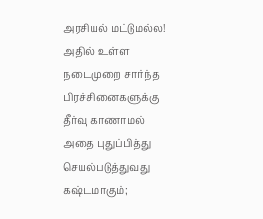அரசியல் மட்டுமல்ல! அதில் உள்ள நடைமுறை சார்ந்த பிரச்சினைகளுக்கு தீர்வு காணாமல் அதை புதுப்பித்து செயல்படுத்துவது கஷ்டமாகும்;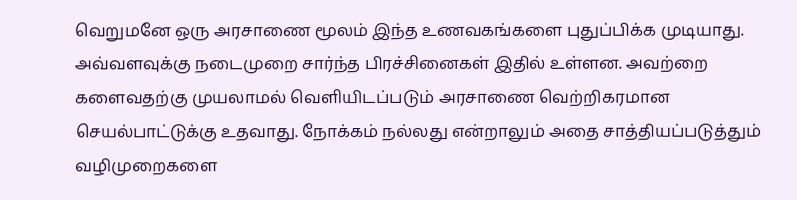வெறுமனே ஒரு அரசாணை மூலம் இந்த உணவகங்களை புதுப்பிக்க முடியாது. அவ்வளவுக்கு நடைமுறை சார்ந்த பிரச்சினைகள் இதில் உள்ளன. அவற்றை களைவதற்கு முயலாமல் வெளியிடப்படும் அரசாணை வெற்றிகரமான செயல்பாட்டுக்கு உதவாது. நோக்கம் நல்லது என்றாலும் அதை சாத்தியப்படுத்தும் வழிமுறைகளை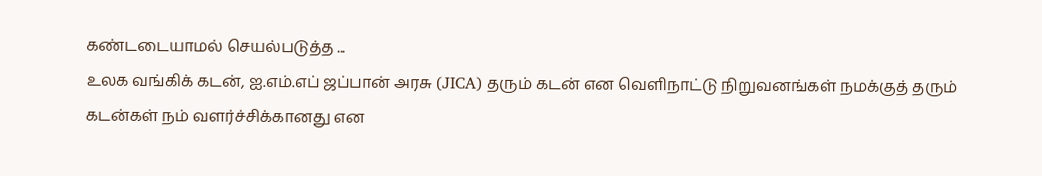கண்டடையாமல் செயல்படுத்த ...
உலக வங்கிக் கடன், ஐ.எம்.எப் ஜப்பான் அரசு (JICA) தரும் கடன் என வெளிநாட்டு நிறுவனங்கள் நமக்குத் தரும் கடன்கள் நம் வளர்ச்சிக்கானது என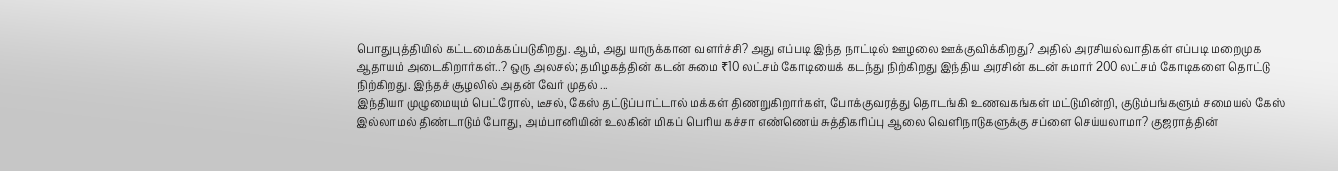பொதுபுத்தியில் கட்டமைக்கப்படுகிறது. ஆம், அது யாருக்கான வளர்ச்சி? அது எப்படி இந்த நாட்டில் ஊழலை ஊக்குவிக்கிறது? அதில் அரசியல்வாதிகள் எப்படி மறைமுக ஆதாயம் அடைகிறார்கள்..? ஒரு அலசல்; தமிழகத்தின் கடன் சுமை ₹10 லட்சம் கோடியைக் கடந்து நிற்கிறது இந்திய அரசின் கடன் சுமார் 200 லட்சம் கோடிகளை தொட்டு நிற்கிறது. இந்தச் சூழலில் அதன் வேர் முதல் ...
இந்தியா முழுமையும் பெட்ரோல், டீசல், கேஸ் தட்டுப்பாட்டால் மக்கள் திணறுகிறார்கள், போக்குவரத்து தொடங்கி உணவகங்கள் மட்டுமின்றி, குடும்பங்களும் சமையல் கேஸ் இல்லாமல் திண்டாடும் போது, அம்பானியின் உலகின் மிகப் பெரிய கச்சா எண்ணெய் சுத்திகரிப்பு ஆலை வெளிநாடுகளுக்கு சப்ளை செய்யலாமா? குஜராத்தின்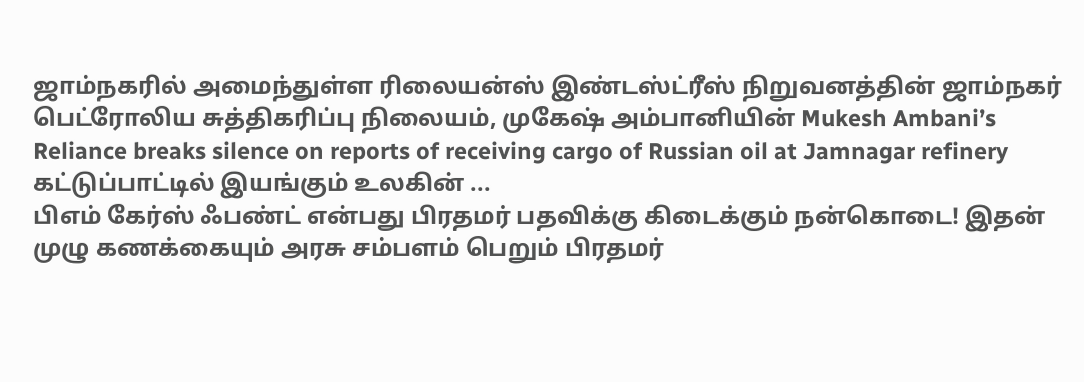ஜாம்நகரில் அமைந்துள்ள ரிலையன்ஸ் இண்டஸ்ட்ரீஸ் நிறுவனத்தின் ஜாம்நகர் பெட்ரோலிய சுத்திகரிப்பு நிலையம், முகேஷ் அம்பானியின் Mukesh Ambani’s Reliance breaks silence on reports of receiving cargo of Russian oil at Jamnagar refinery கட்டுப்பாட்டில் இயங்கும் உலகின் ...
பிஎம் கேர்ஸ் ஃபண்ட் என்பது பிரதமர் பதவிக்கு கிடைக்கும் நன்கொடை! இதன் முழு கணக்கையும் அரசு சம்பளம் பெறும் பிரதமர்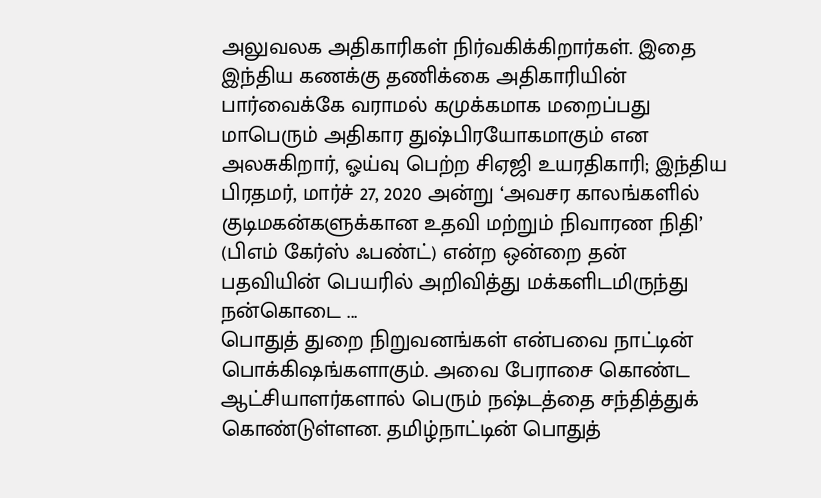அலுவலக அதிகாரிகள் நிர்வகிக்கிறார்கள். இதை இந்திய கணக்கு தணிக்கை அதிகாரியின் பார்வைக்கே வராமல் கமுக்கமாக மறைப்பது மாபெரும் அதிகார துஷ்பிரயோகமாகும் என அலசுகிறார், ஓய்வு பெற்ற சிஏஜி உயரதிகாரி; இந்திய பிரதமர், மார்ச் 27, 2020 அன்று ‘அவசர காலங்களில் குடிமகன்களுக்கான உதவி மற்றும் நிவாரண நிதி’ (பிஎம் கேர்ஸ் ஃபண்ட்) என்ற ஒன்றை தன் பதவியின் பெயரில் அறிவித்து மக்களிடமிருந்து நன்கொடை ...
பொதுத் துறை நிறுவனங்கள் என்பவை நாட்டின் பொக்கிஷங்களாகும். அவை பேராசை கொண்ட ஆட்சியாளர்களால் பெரும் நஷ்டத்தை சந்தித்துக் கொண்டுள்ளன. தமிழ்நாட்டின் பொதுத்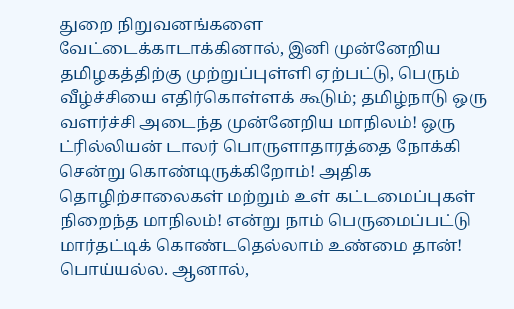துறை நிறுவனங்களை வேட்டைக்காடாக்கினால், இனி முன்னேறிய தமிழகத்திற்கு முற்றுப்புள்ளி ஏற்பட்டு, பெரும் வீழ்ச்சியை எதிர்கொள்ளக் கூடும்; தமிழ்நாடு ஒரு வளர்ச்சி அடைந்த முன்னேறிய மாநிலம்! ஒரு ட்ரில்லியன் டாலர் பொருளாதாரத்தை நோக்கி சென்று கொண்டிருக்கிறோம்! அதிக தொழிற்சாலைகள் மற்றும் உள் கட்டமைப்புகள் நிறைந்த மாநிலம்! என்று நாம் பெருமைப்பட்டு மார்தட்டிக் கொண்டதெல்லாம் உண்மை தான்! பொய்யல்ல. ஆனால்,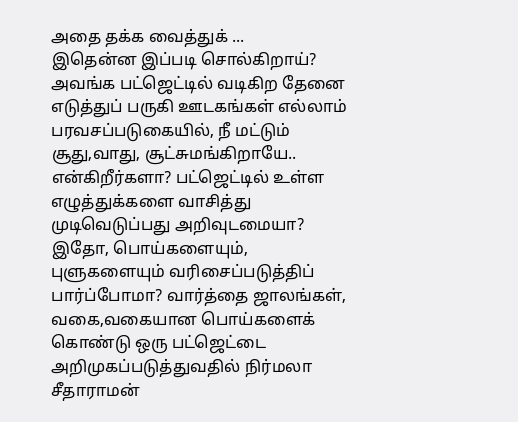அதை தக்க வைத்துக் ...
இதென்ன இப்படி சொல்கிறாய்? அவங்க பட்ஜெட்டில் வடிகிற தேனை எடுத்துப் பருகி ஊடகங்கள் எல்லாம் பரவசப்படுகையில், நீ மட்டும் சூது,வாது, சூட்சுமங்கிறாயே.. என்கிறீர்களா? பட்ஜெட்டில் உள்ள எழுத்துக்களை வாசித்து முடிவெடுப்பது அறிவுடமையா? இதோ, பொய்களையும், புளுகளையும் வரிசைப்படுத்திப் பார்ப்போமா? வார்த்தை ஜாலங்கள், வகை,வகையான பொய்களைக் கொண்டு ஒரு பட்ஜெட்டை அறிமுகப்படுத்துவதில் நிர்மலா சீதாராமன்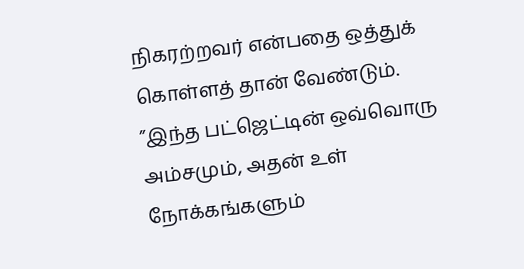நிகரற்றவர் என்பதை ஒத்துக் கொள்ளத் தான் வேண்டும். ”இந்த பட்ஜெட்டின் ஒவ்வொரு அம்சமும், அதன் உள் நோக்கங்களும்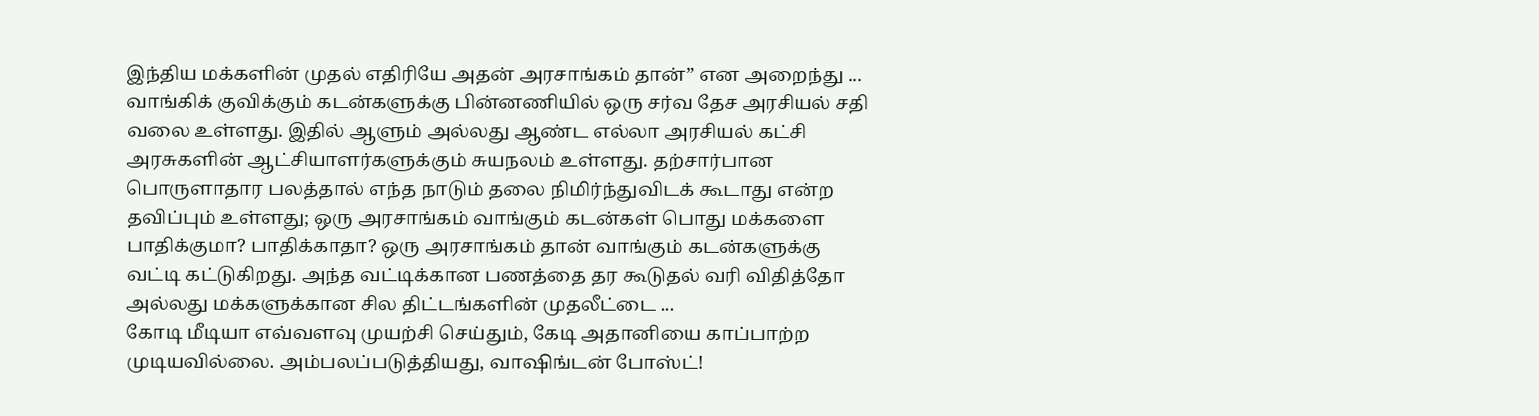இந்திய மக்களின் முதல் எதிரியே அதன் அரசாங்கம் தான்” என அறைந்து ...
வாங்கிக் குவிக்கும் கடன்களுக்கு பின்னணியில் ஒரு சர்வ தேச அரசியல் சதி வலை உள்ளது. இதில் ஆளும் அல்லது ஆண்ட எல்லா அரசியல் கட்சி அரசுகளின் ஆட்சியாளர்களுக்கும் சுயநலம் உள்ளது. தற்சார்பான பொருளாதார பலத்தால் எந்த நாடும் தலை நிமிர்ந்துவிடக் கூடாது என்ற தவிப்பும் உள்ளது; ஒரு அரசாங்கம் வாங்கும் கடன்கள் பொது மக்களை பாதிக்குமா? பாதிக்காதா? ஒரு அரசாங்கம் தான் வாங்கும் கடன்களுக்கு வட்டி கட்டுகிறது. அந்த வட்டிக்கான பணத்தை தர கூடுதல் வரி விதித்தோ அல்லது மக்களுக்கான சில திட்டங்களின் முதலீட்டை ...
கோடி மீடியா எவ்வளவு முயற்சி செய்தும், கேடி அதானியை காப்பாற்ற முடியவில்லை. அம்பலப்படுத்தியது, வாஷிங்டன் போஸ்ட்!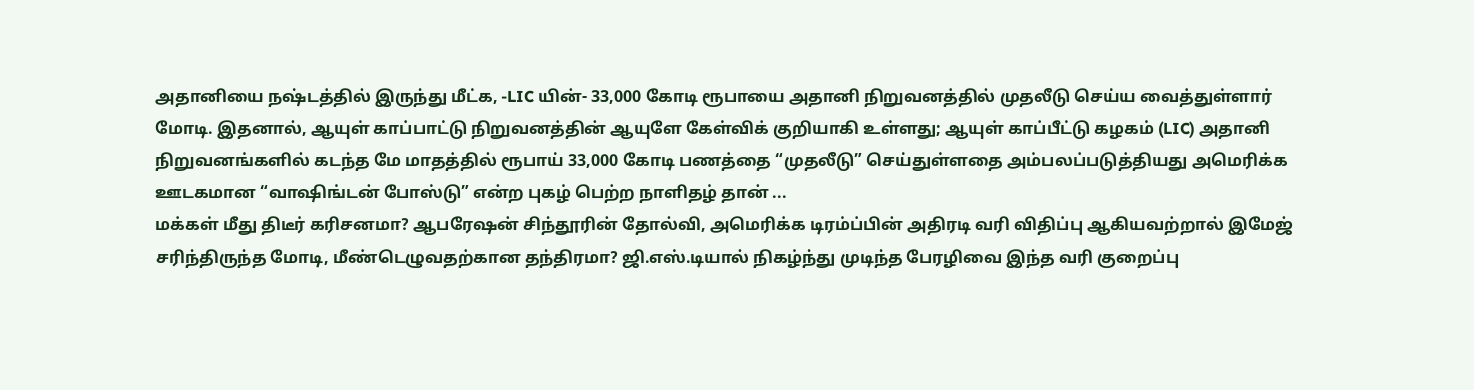அதானியை நஷ்டத்தில் இருந்து மீட்க, -LIC யின்- 33,000 கோடி ரூபாயை அதானி நிறுவனத்தில் முதலீடு செய்ய வைத்துள்ளார் மோடி. இதனால், ஆயுள் காப்பாட்டு நிறுவனத்தின் ஆயுளே கேள்விக் குறியாகி உள்ளது; ஆயுள் காப்பீட்டு கழகம் (LIC) அதானி நிறுவனங்களில் கடந்த மே மாதத்தில் ரூபாய் 33,000 கோடி பணத்தை “முதலீடு” செய்துள்ளதை அம்பலப்படுத்தியது அமெரிக்க ஊடகமான “வாஷிங்டன் போஸ்டு” என்ற புகழ் பெற்ற நாளிதழ் தான் ...
மக்கள் மீது திடீர் கரிசனமா? ஆபரேஷன் சிந்தூரின் தோல்வி, அமெரிக்க டிரம்ப்பின் அதிரடி வரி விதிப்பு ஆகியவற்றால் இமேஜ் சரிந்திருந்த மோடி, மீண்டெழுவதற்கான தந்திரமா? ஜி.எஸ்.டியால் நிகழ்ந்து முடிந்த பேரழிவை இந்த வரி குறைப்பு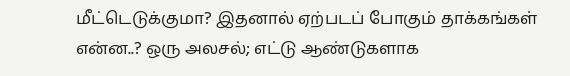மீட்டெடுக்குமா? இதனால் ஏற்படப் போகும் தாக்கங்கள் என்ன..? ஒரு அலசல்; எட்டு ஆண்டுகளாக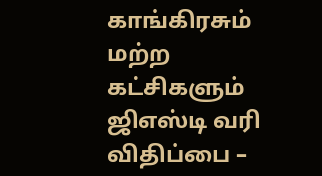காங்கிரசும் மற்ற கட்சிகளும் ஜிஎஸ்டி வரி விதிப்பை –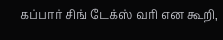கப்பார் சிங் டேக்ஸ் வரி என கூறி,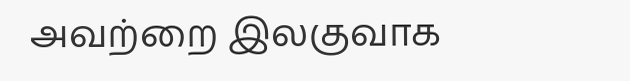அவற்றை இலகுவாக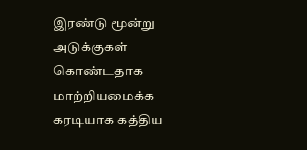இரண்டு மூன்று அடுக்குகள் கொண்டதாக மாற்றியமைக்க கரடியாக கத்திய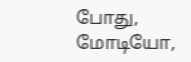போது, மோடியோ,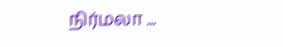நிர்மலா ...